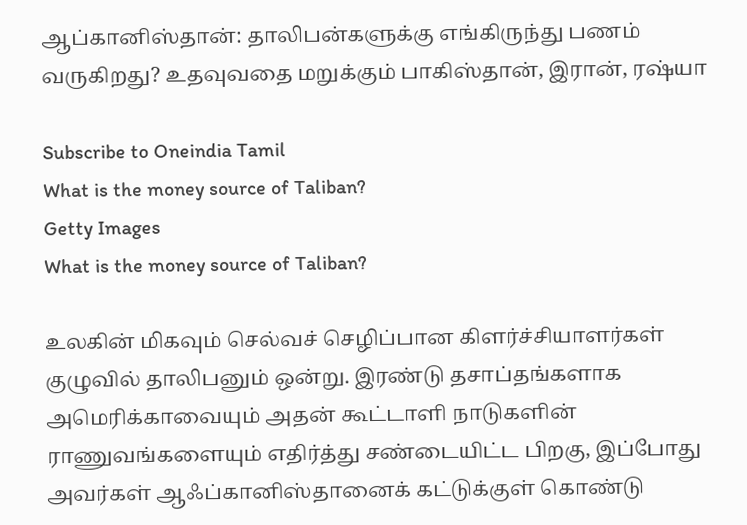ஆப்கானிஸ்தான்: தாலிபன்களுக்கு எங்கிருந்து பணம் வருகிறது? உதவுவதை மறுக்கும் பாகிஸ்தான், இரான், ரஷ்யா

Subscribe to Oneindia Tamil
What is the money source of Taliban?
Getty Images
What is the money source of Taliban?

உலகின் மிகவும் செல்வச் செழிப்பான கிளர்ச்சியாளர்கள் குழுவில் தாலிபனும் ஒன்று. இரண்டு தசாப்தங்களாக அமெரிக்காவையும் அதன் கூட்டாளி நாடுகளின் ராணுவங்களையும் எதிர்த்து சண்டையிட்ட பிறகு, இப்போது அவர்கள் ஆஃப்கானிஸ்தானைக் கட்டுக்குள் கொண்டு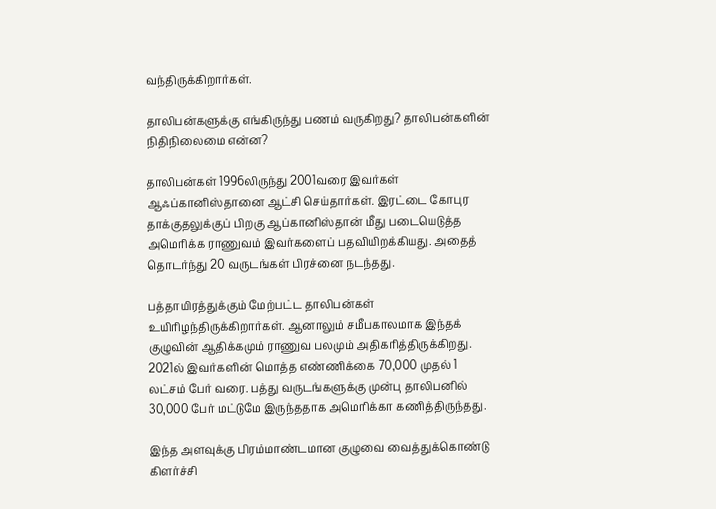வந்திருக்கிறார்கள்.

தாலிபன்களுக்கு எங்கிருந்து பணம் வருகிறது? தாலிபன்களின் நிதிநிலைமை என்ன?

தாலிபன்கள் 1996லிருந்து 2001வரை இவர்கள் ஆஃப்கானிஸ்தானை ஆட்சி செய்தார்கள். இரட்டை கோபுர தாக்குதலுக்குப் பிறகு ஆப்கானிஸ்தான் மீது படையெடுத்த அமெரிக்க ராணுவம் இவர்களைப் பதவியிறக்கியது. அதைத் தொடர்ந்து 20 வருடங்கள் பிரச்னை நடந்தது.

பத்தாயிரத்துக்கும் மேற்பட்ட தாலிபன்கள் உயிரிழந்திருக்கிறார்கள். ஆனாலும் சமீபகாலமாக இந்தக் குழுவின் ஆதிக்கமும் ராணுவ பலமும் அதிகரித்திருக்கிறது. 2021ல் இவர்களின் மொத்த எண்ணிக்கை 70,000 முதல் 1 லட்சம் பேர் வரை. பத்து வருடங்களுக்கு முன்பு தாலிபனில் 30,000 பேர் மட்டுமே இருந்ததாக அமெரிக்கா கணித்திருந்தது.

இந்த அளவுக்கு பிரம்மாண்டமான குழுவை வைத்துக்கொண்டு கிளர்ச்சி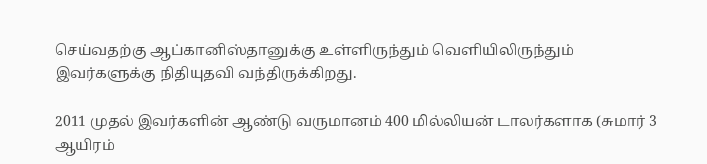செய்வதற்கு ஆப்கானிஸ்தானுக்கு உள்ளிருந்தும் வெளியிலிருந்தும் இவர்களுக்கு நிதியுதவி வந்திருக்கிறது.

2011 முதல் இவர்களின் ஆண்டு வருமானம் 400 மில்லியன் டாலர்களாக (சுமார் 3 ஆயிரம்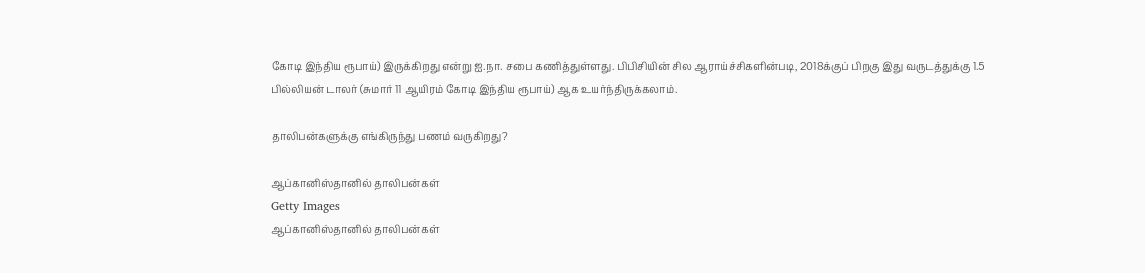கோடி இந்திய ரூபாய்) இருக்கிறது என்று ஐ.நா. சபை கணித்துள்ளது. பிபிசியின் சில ஆராய்ச்சிகளின்படி, 2018க்குப் பிறகு இது வருடத்துக்கு 1.5 பில்லியன் டாலர் (சுமார் 11 ஆயிரம் கோடி இந்திய ரூபாய்) ஆக உயர்ந்திருக்கலாம்.

தாலிபன்களுக்கு எங்கிருந்து பணம் வருகிறது?

ஆப்கானிஸ்தானில் தாலிபன்கள்
Getty Images
ஆப்கானிஸ்தானில் தாலிபன்கள்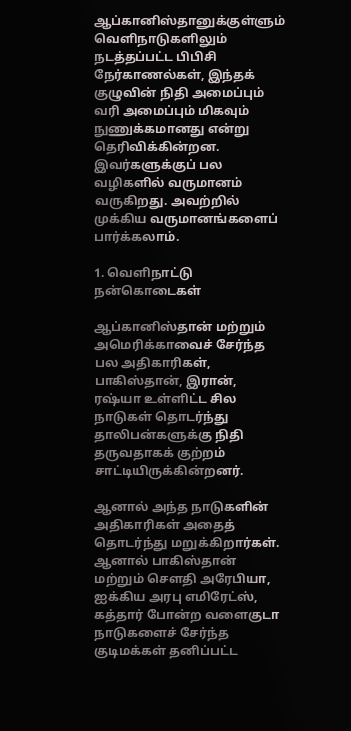ஆப்கானிஸ்தானுக்குள்ளும் வெளிநாடுகளிலும் நடத்தப்பட்ட பிபிசி நேர்காணல்கள், இந்தக் குழுவின் நிதி அமைப்பும் வரி அமைப்பும் மிகவும் நுணுக்கமானது என்று தெரிவிக்கின்றன. இவர்களுக்குப் பல வழிகளில் வருமானம் வருகிறது. அவற்றில் முக்கிய வருமானங்களைப் பார்க்கலாம்.

1. வெளிநாட்டு நன்கொடைகள்

ஆப்கானிஸ்தான் மற்றும் அமெரிக்காவைச் சேர்ந்த பல அதிகாரிகள், பாகிஸ்தான், இரான், ரஷ்யா உள்ளிட்ட சில நாடுகள் தொடர்ந்து தாலிபன்களுக்கு நிதி தருவதாகக் குற்றம் சாட்டியிருக்கின்றனர்.

ஆனால் அந்த நாடுகளின் அதிகாரிகள் அதைத் தொடர்ந்து மறுக்கிறார்கள். ஆனால் பாகிஸ்தான் மற்றும் சௌதி அரேபியா, ஐக்கிய அரபு எமிரேட்ஸ், கத்தார் போன்ற வளைகுடா நாடுகளைச் சேர்ந்த குடிமக்கள் தனிப்பட்ட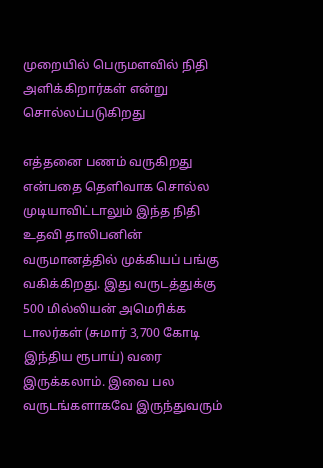முறையில் பெருமளவில் நிதி அளிக்கிறார்கள் என்று சொல்லப்படுகிறது

எத்தனை பணம் வருகிறது என்பதை தெளிவாக சொல்ல முடியாவிட்டாலும் இந்த நிதி உதவி தாலிபனின் வருமானத்தில் முக்கியப் பங்கு வகிக்கிறது. இது வருடத்துக்கு 500 மில்லியன் அமெரிக்க டாலர்கள் (சுமார் 3,700 கோடி இந்திய ரூபாய்) வரை இருக்கலாம். இவை பல வருடங்களாகவே இருந்துவரும்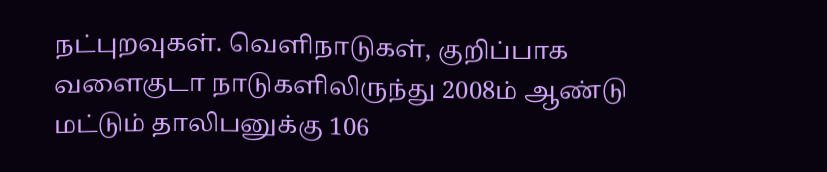நட்புறவுகள். வெளிநாடுகள், குறிப்பாக வளைகுடா நாடுகளிலிருந்து 2008ம் ஆண்டு மட்டும் தாலிபனுக்கு 106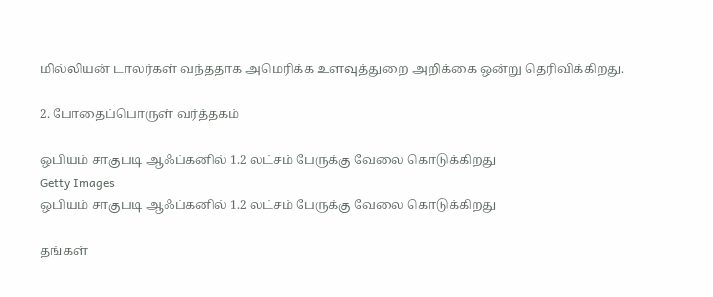மில்லியன் டாலர்கள் வந்ததாக அமெரிக்க உளவுத்துறை அறிக்கை ஒன்று தெரிவிக்கிறது.

2. போதைப்பொருள் வர்த்தகம்

ஒபியம் சாகுபடி ஆஃப்கனில் 1.2 லட்சம் பேருக்கு வேலை கொடுக்கிறது
Getty Images
ஒபியம் சாகுபடி ஆஃப்கனில் 1.2 லட்சம் பேருக்கு வேலை கொடுக்கிறது

தங்கள்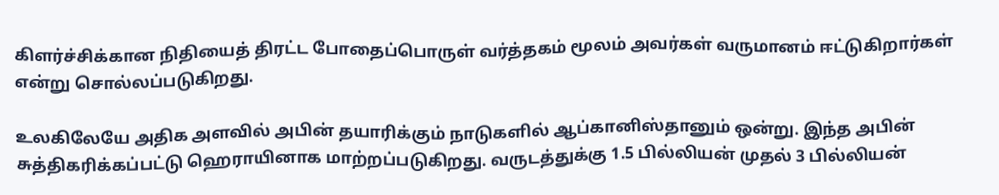கிளர்ச்சிக்கான நிதியைத் திரட்ட போதைப்பொருள் வர்த்தகம் மூலம் அவர்கள் வருமானம் ஈட்டுகிறார்கள் என்று சொல்லப்படுகிறது.

உலகிலேயே அதிக அளவில் அபின் தயாரிக்கும் நாடுகளில் ஆப்கானிஸ்தானும் ஒன்று. இந்த அபின் சுத்திகரிக்கப்பட்டு ஹெராயினாக மாற்றப்படுகிறது. வருடத்துக்கு 1.5 பில்லியன் முதல் 3 பில்லியன்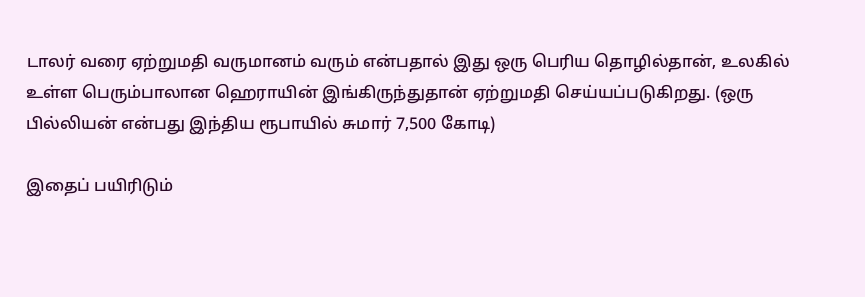டாலர் வரை ஏற்றுமதி வருமானம் வரும் என்பதால் இது ஒரு பெரிய தொழில்தான், உலகில் உள்ள பெரும்பாலான ஹெராயின் இங்கிருந்துதான் ஏற்றுமதி செய்யப்படுகிறது. (ஒரு பில்லியன் என்பது இந்திய ரூபாயில் சுமார் 7,500 கோடி)

இதைப் பயிரிடும்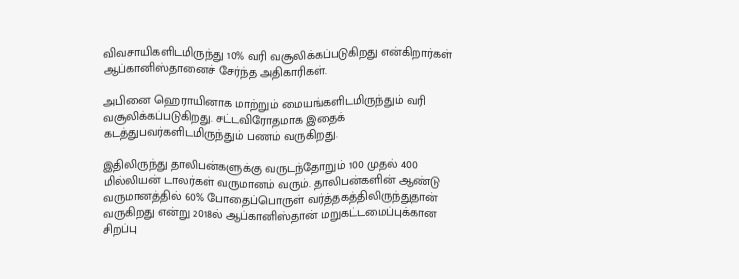விவசாயிகளிடமிருந்து 10% வரி வசூலிக்கப்படுகிறது என்கிறார்கள் ஆப்கானிஸ்தானைச் சேர்ந்த அதிகாரிகள்.

அபினை ஹெராயினாக மாற்றும் மையங்களிடமிருந்தும் வரி வசூலிக்கப்படுகிறது. சட்டவிரோதமாக இதைக் கடத்துபவர்களிடமிருந்தும் பணம் வருகிறது.

இதிலிருந்து தாலிபன்களுக்கு வருடந்தோறும் 100 முதல் 400 மில்லியன் டாலர்கள் வருமானம் வரும். தாலிபன்களின் ஆண்டு வருமானத்தில் 60% போதைப்பொருள் வர்த்தகத்திலிருந்துதான் வருகிறது என்று 2018ல் ஆப்கானிஸ்தான் மறுகட்டமைப்புக்கான சிறப்பு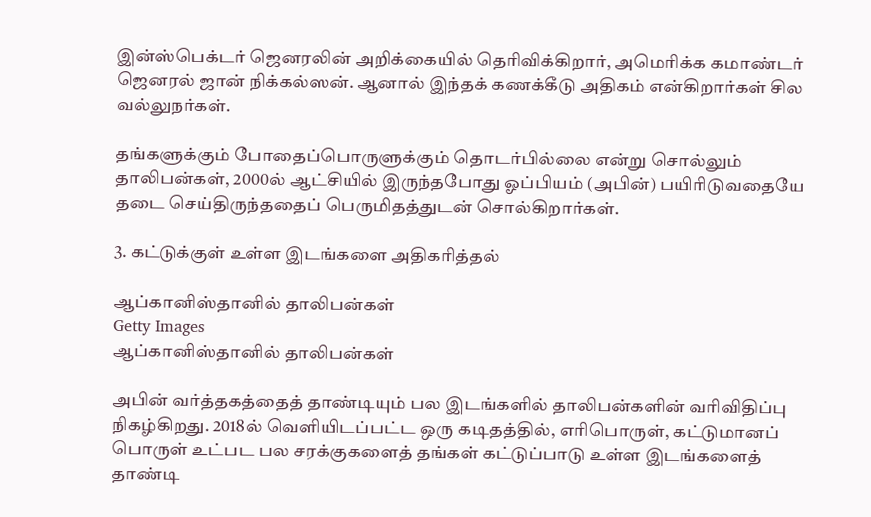இன்ஸ்பெக்டர் ஜெனரலின் அறிக்கையில் தெரிவிக்கிறார், அமெரிக்க கமாண்டர் ஜெனரல் ஜான் நிக்கல்ஸன். ஆனால் இந்தக் கணக்கீடு அதிகம் என்கிறார்கள் சில வல்லுநர்கள்.

தங்களுக்கும் போதைப்பொருளுக்கும் தொடர்பில்லை என்று சொல்லும் தாலிபன்கள், 2000ல் ஆட்சியில் இருந்தபோது ஓப்பியம் (அபின்) பயிரிடுவதையே தடை செய்திருந்ததைப் பெருமிதத்துடன் சொல்கிறார்கள்.

3. கட்டுக்குள் உள்ள இடங்களை அதிகரித்தல்

ஆப்கானிஸ்தானில் தாலிபன்கள்
Getty Images
ஆப்கானிஸ்தானில் தாலிபன்கள்

அபின் வர்த்தகத்தைத் தாண்டியும் பல இடங்களில் தாலிபன்களின் வரிவிதிப்பு நிகழ்கிறது. 2018ல் வெளியிடப்பட்ட ஒரு கடிதத்தில், எரிபொருள், கட்டுமானப் பொருள் உட்பட பல சரக்குகளைத் தங்கள் கட்டுப்பாடு உள்ள இடங்களைத் தாண்டி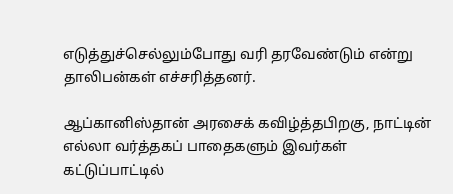எடுத்துச்செல்லும்போது வரி தரவேண்டும் என்று தாலிபன்கள் எச்சரித்தனர்.

ஆப்கானிஸ்தான் அரசைக் கவிழ்த்தபிறகு, நாட்டின் எல்லா வர்த்தகப் பாதைகளும் இவர்கள் கட்டுப்பாட்டில்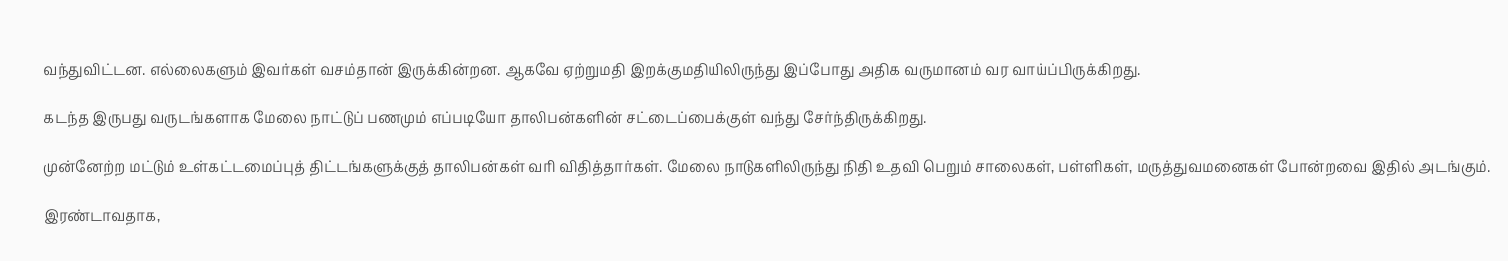வந்துவிட்டன. எல்லைகளும் இவர்கள் வசம்தான் இருக்கின்றன. ஆகவே ஏற்றுமதி இறக்குமதியிலிருந்து இப்போது அதிக வருமானம் வர வாய்ப்பிருக்கிறது.

கடந்த இருபது வருடங்களாக மேலை நாட்டுப் பணமும் எப்படியோ தாலிபன்களின் சட்டைப்பைக்குள் வந்து சேர்ந்திருக்கிறது.

முன்னேற்ற மட்டும் உள்கட்டமைப்புத் திட்டங்களுக்குத் தாலிபன்கள் வரி விதித்தார்கள். மேலை நாடுகளிலிருந்து நிதி உதவி பெறும் சாலைகள், பள்ளிகள், மருத்துவமனைகள் போன்றவை இதில் அடங்கும்.

இரண்டாவதாக,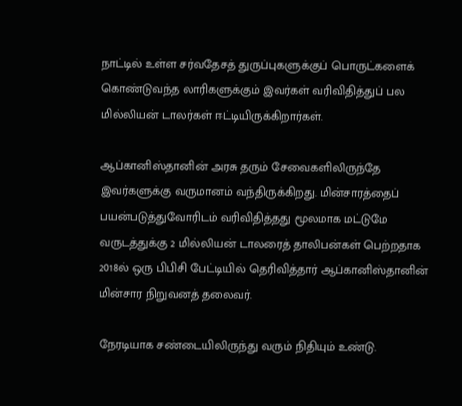நாட்டில் உள்ள சர்வதேசத் துருப்புகளுக்குப் பொருட்களைக் கொண்டுவந்த லாரிகளுக்கும் இவர்கள் வரிவிதித்துப் பல மில்லியன் டாலர்கள் ஈட்டியிருக்கிறார்கள்.

ஆப்கானிஸ்தானின் அரசு தரும் சேவைகளிலிருந்தே இவர்களுக்கு வருமானம் வந்திருக்கிறது. மின்சாரத்தைப் பயன்படுத்துவோரிடம் வரிவிதித்தது மூலமாக மட்டுமே வருடத்துக்கு 2 மில்லியன் டாலரைத் தாலிபன்கள் பெற்றதாக 2018ல் ஒரு பிபிசி பேட்டியில் தெரிவித்தார் ஆப்கானிஸ்தானின் மின்சார நிறுவனத் தலைவர்.

நேரடியாக சண்டையிலிருந்து வரும் நிதியும் உண்டு.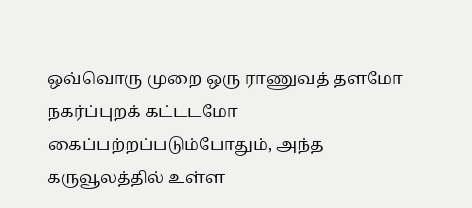ஒவ்வொரு முறை ஒரு ராணுவத் தளமோ நகர்ப்புறக் கட்டடமோ கைப்பற்றப்படும்போதும், அந்த கருவூலத்தில் உள்ள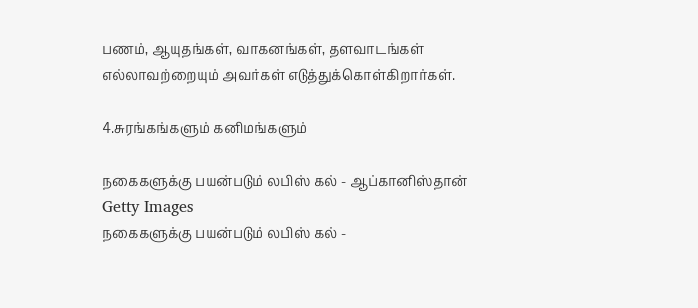பணம், ஆயுதங்கள், வாகனங்கள், தளவாடங்கள் எல்லாவற்றையும் அவர்கள் எடுத்துக்கொள்கிறார்கள்.

4.சுரங்கங்களும் கனிமங்களும்

நகைகளுக்கு பயன்படும் லபிஸ் கல் - ஆப்கானிஸ்தான்
Getty Images
நகைகளுக்கு பயன்படும் லபிஸ் கல் -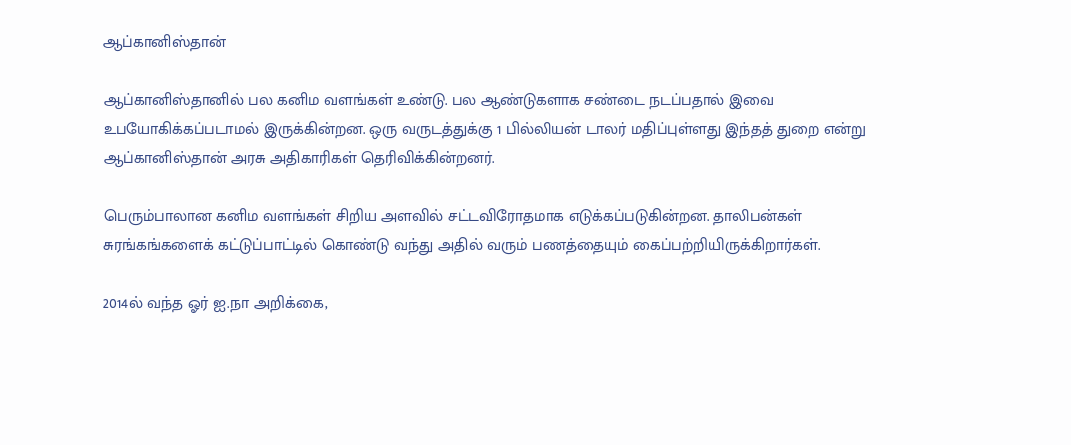ஆப்கானிஸ்தான்

ஆப்கானிஸ்தானில் பல கனிம வளங்கள் உண்டு. பல ஆண்டுகளாக சண்டை நடப்பதால் இவை உபயோகிக்கப்படாமல் இருக்கின்றன. ஒரு வருடத்துக்கு 1 பில்லியன் டாலர் மதிப்புள்ளது இந்தத் துறை என்று ஆப்கானிஸ்தான் அரசு அதிகாரிகள் தெரிவிக்கின்றனர்.

பெரும்பாலான கனிம வளங்கள் சிறிய அளவில் சட்டவிரோதமாக எடுக்கப்படுகின்றன. தாலிபன்கள் சுரங்கங்களைக் கட்டுப்பாட்டில் கொண்டு வந்து அதில் வரும் பணத்தையும் கைப்பற்றியிருக்கிறார்கள்.

2014ல் வந்த ஓர் ஐ.நா அறிக்கை,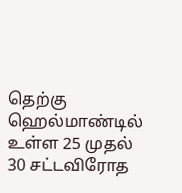தெற்கு ஹெல்மாண்டில் உள்ள 25 முதல் 30 சட்டவிரோத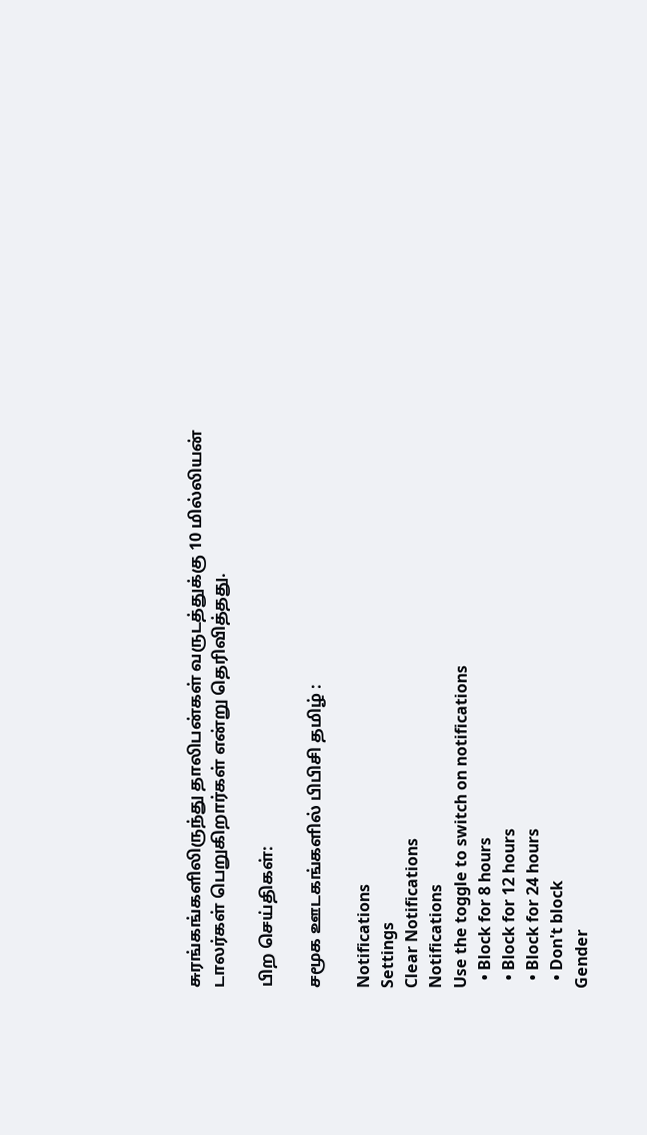சுரங்கங்களிலிருந்து தாலிபன்கள் வருடத்துக்கு 10 மில்லியன் டாலர்கள் பெறுகிறார்கள் என்று தெரிவித்தது.

பிற செய்திகள்:

சமூக ஊடகங்களில் பிபிசி தமிழ் :

Notifications
Settings
Clear Notifications
Notifications
Use the toggle to switch on notifications
  • Block for 8 hours
  • Block for 12 hours
  • Block for 24 hours
  • Don't block
Gender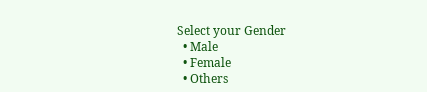Select your Gender
  • Male
  • Female
  • Others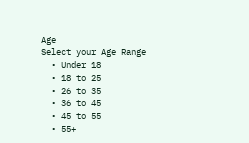Age
Select your Age Range
  • Under 18
  • 18 to 25
  • 26 to 35
  • 36 to 45
  • 45 to 55
  • 55+